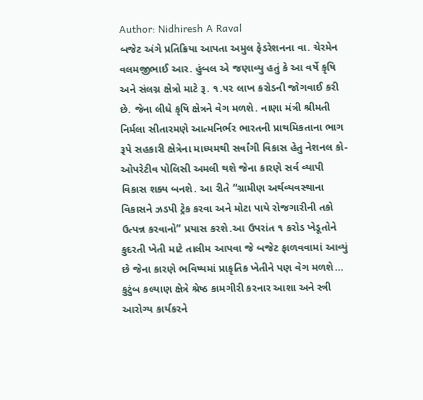Author: Nidhiresh A Raval
બજેટ અંગે પ્રતિક્રિયા આપતા અમુલ ફેડરેશનના વા. ચેરમેન વલમજીભાઈ આર. હુંબલ એ જણાવ્યુ હતું કે આ વર્ષે કૃષિ અને સંલગ્ન ક્ષેત્રો માટે રૂ. ૧.૫૨ લાખ કરોડની જોગવાઈ કરી છે. જેના લીધે કૃષિ ક્ષેત્રને વેગ મળશે. નાણા મંત્રી શ્રીમતી નિર્મલા સીતારમણે આત્મનિર્ભર ભારતની પ્રાથમિકતાના ભાગ રૂપે સહકારી ક્ષેત્રેના માધ્યમથી સર્વાંગી વિકાસ હેતુ નેશનલ કો-ઓપરેટીવ પોલિસી અમલી થશે જેના કારણે સર્વ વ્યાપી વિકાસ શક્ય બનશે. આ રીતે “ગ્રામીણ અર્થવ્યવસ્થાના વિકાસને ઝડપી ટ્રેક કરવા અને મોટા પાયે રોજગારીની તકો ઉત્પન્ન કરવાનો” પ્રયાસ કરશે.આ ઉપરાંત ૧ કરોડ ખેડૂતોને કુદરતી ખેતી માટે તાલીમ આપવા જે બજેટ ફાળવવામાં આવ્યું છે જેના કારણે ભવિષ્યમાં પ્રાકૃતિક ખેતીને પણ વેગ મળશે…
કુટુંબ કલ્યાણ ક્ષેત્રે શ્રેષ્ઠ કામગીરી કરનાર આશા અને સ્ત્રી આરોગ્ય કાર્યકરને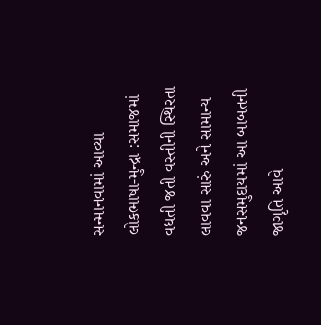સન્માનવામાં આવ્યા લોકભાષા-મુન્દ્રા :સમાજમાં વધતી જતી વસ્તીની સ્થિરતા લાવવા સારું અને સામાન્ય જનસમુદાયમાં આ બાબતની જાગૃતિ આવે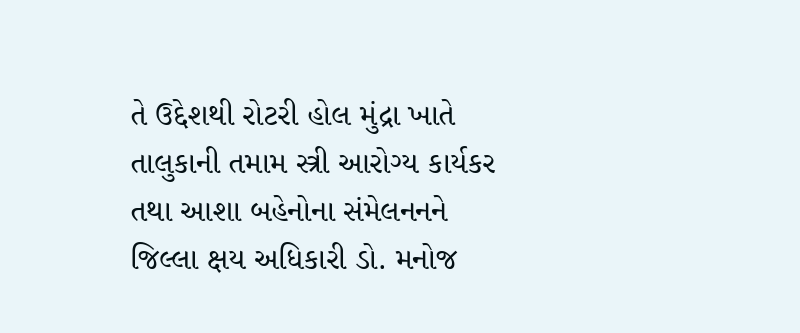તે ઉદ્દેશથી રોટરી હોલ મુંદ્રા ખાતે તાલુકાની તમામ સ્ત્રી આરોગ્ય કાર્યકર તથા આશા બહેનોના સંમેલનનને જિલ્લા ક્ષય અધિકારી ડો. મનોજ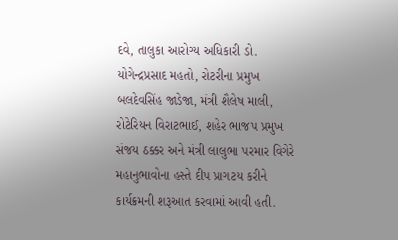દવે, તાલુકા આરોગ્ય અધિકારી ડો. યોગેન્દ્રપ્રસાદ મહતો, રોટરીના પ્રમુખ બલદેવસિંહ જાડેજા, મંત્રી શૈલેષ માલી, રોટેરિયન વિરાટભાઈ, શહેર ભાજપ પ્રમુખ સંજય ઠક્કર અને મંત્રી લાલુભા પરમાર વિગેરે મહાનુભાવોના હસ્તે દીપ પ્રાગટય કરીને કાર્યક્રમની શરૂઆત કરવામાં આવી હતી.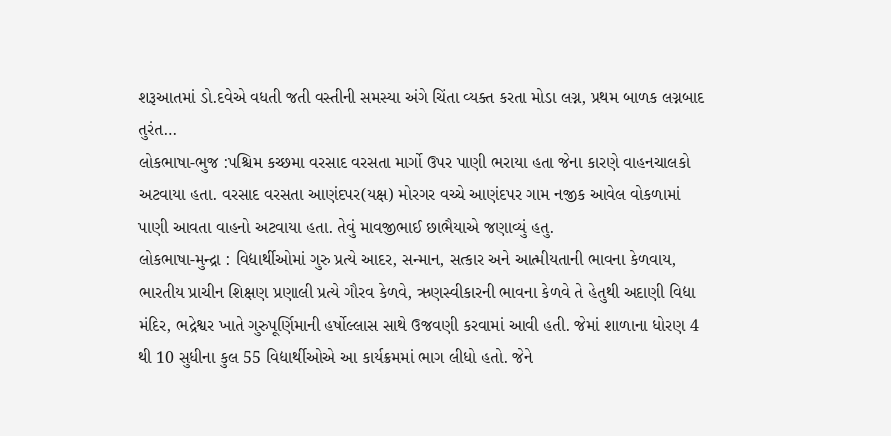શરૂઆતમાં ડો.દવેએ વધતી જતી વસ્તીની સમસ્યા અંગે ચિંતા વ્યક્ત કરતા મોડા લગ્ન, પ્રથમ બાળક લગ્નબાદ તુરંત…
લોકભાષા-ભુજ :પશ્ચિમ કચ્છમા વરસાદ વરસતા માર્ગો ઉપર પાણી ભરાયા હતા જેના કારણે વાહનચાલકો અટવાયા હતા. વરસાદ વરસતા આણંદપર(યક્ષ) મોરગર વચ્ચે આણંદપર ગામ નજીક આવેલ વોકળામાં પાણી આવતા વાહનો અટવાયા હતા. તેવું માવજીભાઈ છાભૈયાએ જણાવ્યું હતુ.
લોકભાષા-મુન્દ્રા : વિદ્યાર્થીઓમાં ગુરુ પ્રત્યે આદર, સન્માન, સત્કાર અને આત્મીયતાની ભાવના કેળવાય, ભારતીય પ્રાચીન શિક્ષણ પ્રણાલી પ્રત્યે ગૌરવ કેળવે, ઋણસ્વીકારની ભાવના કેળવે તે હેતુથી અદાણી વિદ્યા મંદિર, ભદ્રેશ્વર ખાતે ગુરુપૂર્ણિમાની હર્ષોલ્લાસ સાથે ઉજવણી કરવામાં આવી હતી. જેમાં શાળાના ધોરણ 4 થી 10 સુધીના કુલ 55 વિદ્યાર્થીઓએ આ કાર્યક્રમમાં ભાગ લીધો હતો. જેને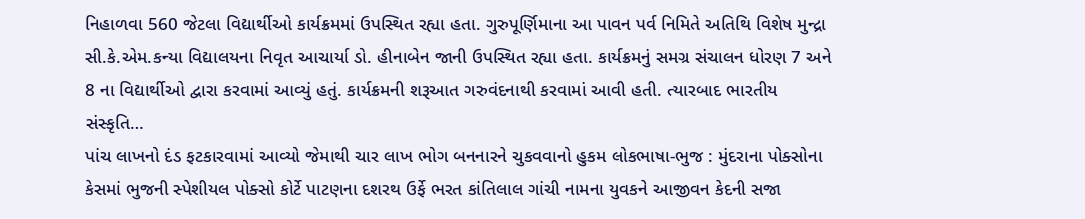નિહાળવા 560 જેટલા વિદ્યાર્થીઓ કાર્યક્રમમાં ઉપસ્થિત રહ્યા હતા. ગુરુપૂર્ણિમાના આ પાવન પર્વ નિમિતે અતિથિ વિશેષ મુન્દ્રા સી.કે.એમ.કન્યા વિદ્યાલયના નિવૃત આચાર્યા ડો. હીનાબેન જાની ઉપસ્થિત રહ્યા હતા. કાર્યક્રમનું સમગ્ર સંચાલન ધોરણ 7 અને 8 ના વિદ્યાર્થીઓ દ્વારા કરવામાં આવ્યું હતું. કાર્યક્રમની શરૂઆત ગરુવંદનાથી કરવામાં આવી હતી. ત્યારબાદ ભારતીય સંસ્કૃતિ…
પાંચ લાખનો દંડ ફટકારવામાં આવ્યો જેમાથી ચાર લાખ ભોગ બનનારને ચુકવવાનો હુકમ લોકભાષા-ભુજ : મુંદરાના પોક્સોના કેસમાં ભુજની સ્પેશીયલ પોક્સો કોર્ટે પાટણના દશરથ ઉર્ફે ભરત કાંતિલાલ ગાંચી નામના યુવકને આજીવન કેદની સજા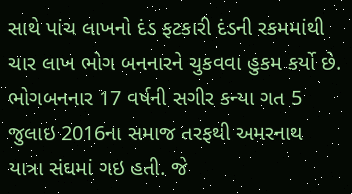સાથે પાંચ લાખનો દંડ ફટકારી દંડની રકમમાંથી ચાર લાખ ભોગ બનનારને ચુકવવા હુકમ કર્યો છે. ભોગબનનાર 17 વર્ષની સગીર કન્યા ગત 5 જુલાઇ 2016ના સમાજ તરફથી અમરનાથ યાત્રા સંઘમાં ગઇ હતી. જે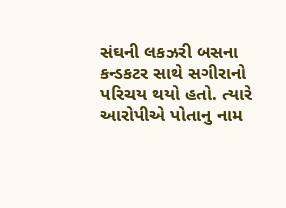સંઘની લકઝરી બસના કન્ડકટર સાથે સગીરાનો પરિચય થયો હતો. ત્યારે આરોપીએ પોતાનુ નામ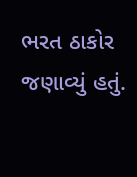ભરત ઠાકોર જણાવ્યું હતું.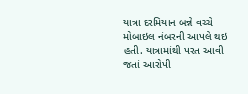યાત્રા દરમિયાન બન્ને વચ્ચે મોબાઇલ નંબરની આપલે થઇ હતી. યાત્રામાંથી પરત આવી જતાં આરોપી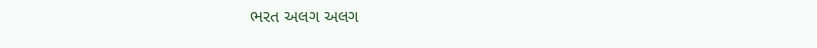ભરત અલગ અલગ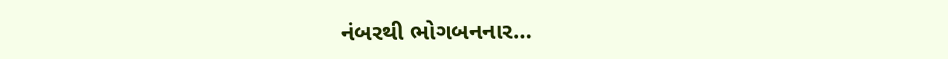નંબરથી ભોગબનનાર…